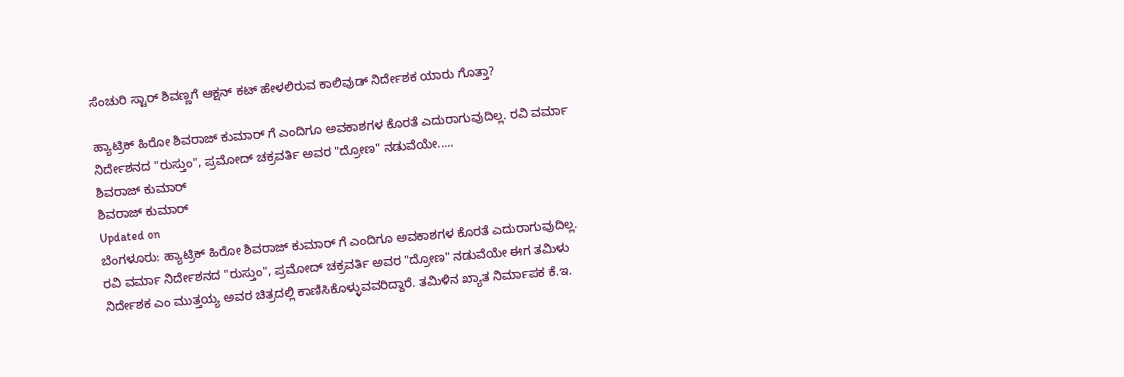ಸೆಂಚುರಿ ಸ್ಟಾರ್ ಶಿವಣ್ಣಗೆ ಆಕ್ಷನ್ ಕಟ್ ಹೇಳಲಿರುವ ಕಾಲಿವುಡ್ ನಿರ್ದೇಶಕ ಯಾರು ಗೊತ್ತಾ?

ಹ್ಯಾಟ್ರಿಕ್ ಹಿರೋ ಶಿವರಾಜ್ ಕುಮಾರ್ ಗೆ ಎಂದಿಗೂ ಅವಕಾಶಗಳ ಕೊರತೆ ಎದುರಾಗುವುದಿಲ್ಲ. ರವಿ ವರ್ಮಾ ನಿರ್ದೇಶನದ "ರುಸ್ತುಂ", ಪ್ರಮೋದ್ ಚಕ್ರವರ್ತಿ ಅವರ "ದ್ರೋಣ" ನಡುವೆಯೇ.....
ಶಿವರಾಜ್ ಕುಮಾರ್
ಶಿವರಾಜ್ ಕುಮಾರ್
Updated on
ಬೆಂಗಳೂರು: ಹ್ಯಾಟ್ರಿಕ್ ಹಿರೋ ಶಿವರಾಜ್ ಕುಮಾರ್ ಗೆ ಎಂದಿಗೂ ಅವಕಾಶಗಳ ಕೊರತೆ ಎದುರಾಗುವುದಿಲ್ಲ. ರವಿ ವರ್ಮಾ ನಿರ್ದೇಶನದ "ರುಸ್ತುಂ", ಪ್ರಮೋದ್ ಚಕ್ರವರ್ತಿ ಅವರ "ದ್ರೋಣ" ನಡುವೆಯೇ ಈಗ ತಮಿಳು ನಿರ್ದೇಶಕ ಎಂ ಮುತ್ತಯ್ಯ ಅವರ ಚಿತ್ರದಲ್ಲಿ ಕಾಣಿಸಿಕೊಳ್ಳುವವರಿದ್ದಾರೆ. ತಮಿಳಿನ ಖ್ಯಾತ ನಿರ್ಮಾಪಕ ಕೆ.ಇ.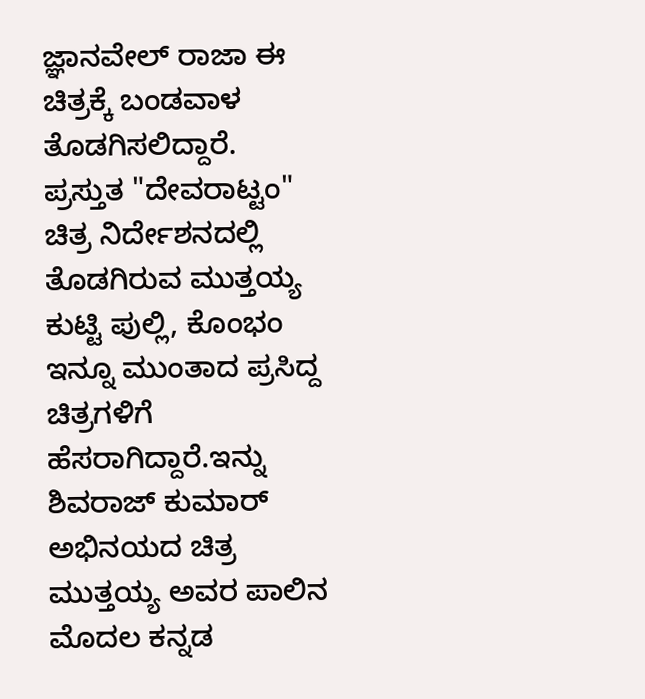ಜ್ಞಾನವೇಲ್ ರಾಜಾ ಈ ಚಿತ್ರಕ್ಕೆ ಬಂಡವಾಳ ತೊಡಗಿಸಲಿದ್ದಾರೆ.
ಪ್ರಸ್ತುತ "ದೇವರಾಟ್ಟಂ" ಚಿತ್ರ ನಿರ್ದೇಶನದಲ್ಲಿ ತೊಡಗಿರುವ ಮುತ್ತಯ್ಯ ಕುಟ್ಟಿ ಪುಲ್ಲಿ, ಕೊಂಭಂ ಇನ್ನೂ ಮುಂತಾದ ಪ್ರಸಿದ್ದ ಚಿತ್ರಗಳಿಗೆ ಹೆಸರಾಗಿದ್ದಾರೆ.ಇನ್ನು ಶಿವರಾಜ್ ಕುಮಾರ್ ಅಭಿನಯದ ಚಿತ್ರ ಮುತ್ತಯ್ಯ ಅವರ ಪಾಲಿನ ಮೊದಲ ಕನ್ನಡ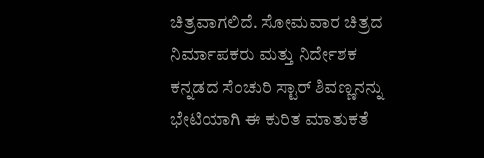ಚಿತ್ರವಾಗಲಿದೆ. ಸೋಮವಾರ ಚಿತ್ರದ ನಿರ್ಮಾಪಕರು ಮತ್ತು ನಿರ್ದೇಶಕ ಕನ್ನಡದ ಸೆಂಚುರಿ ಸ್ಟಾರ್ ಶಿವಣ್ಣನನ್ನು ಭೇಟಿಯಾಗಿ ಈ ಕುರಿತ ಮಾತುಕತೆ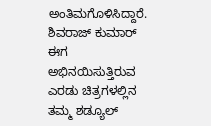ಅಂತಿಮಗೊಳಿಸಿದ್ದಾರೆ.
ಶಿವರಾಜ್ ಕುಮಾರ್ ಈಗ ಅಭಿನಯಿಸುತ್ತಿರುವ ಎರಡು ಚಿತ್ರಗಳಲ್ಲಿನ ತಮ್ಮ ಶಡ್ಯೂಲ್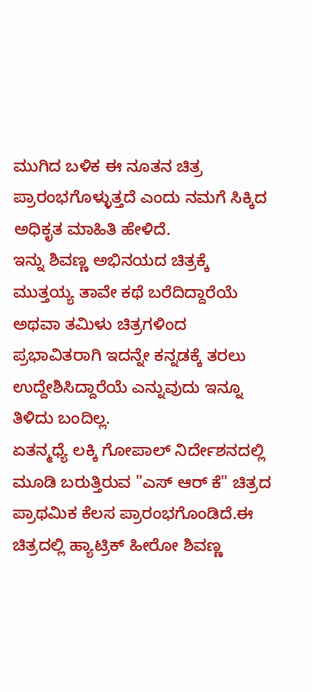ಮುಗಿದ ಬಳಿಕ ಈ ನೂತನ ಚಿತ್ರ ಪ್ರಾರಂಭಗೊಳ್ಳುತ್ತದೆ ಎಂದು ನಮಗೆ ಸಿಕ್ಕಿದ ಅಧಿಕೃತ ಮಾಹಿತಿ ಹೇಳಿದೆ.
ಇನ್ನು ಶಿವಣ್ಣ ಅಭಿನಯದ ಚಿತ್ರಕ್ಕೆ ಮುತ್ತಯ್ಯ ತಾವೇ ಕಥೆ ಬರೆದಿದ್ದಾರೆಯೆ ಅಥವಾ ತಮಿಳು ಚಿತ್ರಗಳಿಂದ ಪ್ರಭಾವಿತರಾಗಿ ಇದನ್ನೇ ಕನ್ನಡಕ್ಕೆ ತರಲು ಉದ್ದೇಶಿಸಿದ್ದಾರೆಯೆ ಎನ್ನುವುದು ಇನ್ನೂ ತಿಳಿದು ಬಂದಿಲ್ಲ.
ಏತನ್ಮಧ್ಯೆ ಲಕ್ಕಿ ಗೋಪಾಲ್ ನಿರ್ದೇಶನದಲ್ಲಿ ಮೂಡಿ ಬರುತ್ತಿರುವ "ಎಸ್ ಆರ್ ಕೆ" ಚಿತ್ರದ ಪ್ರಾಥಮಿಕ ಕೆಲಸ ಪ್ರಾರಂಭಗೊಂಡಿದೆ.ಈ ಚಿತ್ರದಲ್ಲಿ ಹ್ಯಾಟ್ರಿಕ್ ಹೀರೋ ಶಿವಣ್ಣ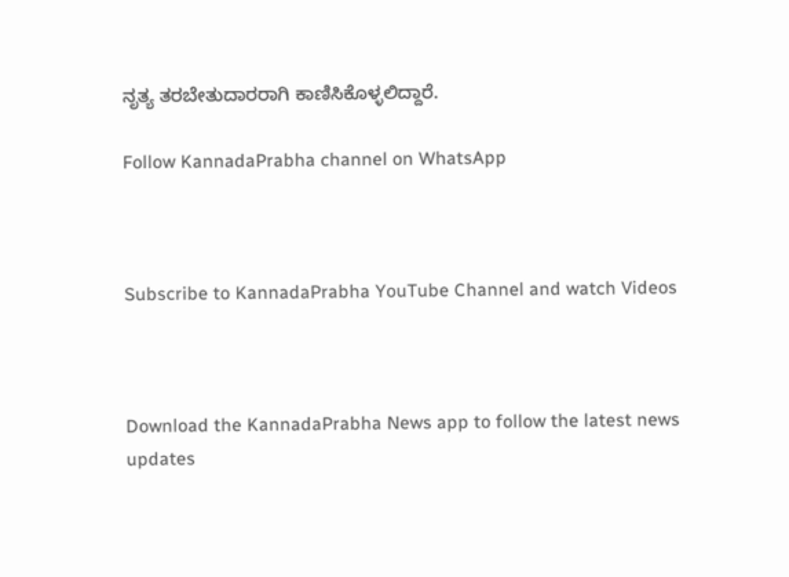ನೃತ್ಯ ತರಬೇತುದಾರರಾಗಿ ಕಾಣಿಸಿಕೊಳ್ಳಲಿದ್ದಾರೆ.

Follow KannadaPrabha channel on WhatsApp



Subscribe to KannadaPrabha YouTube Channel and watch Videos



Download the KannadaPrabha News app to follow the latest news updates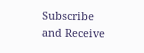Subscribe and Receive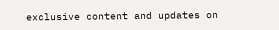exclusive content and updates on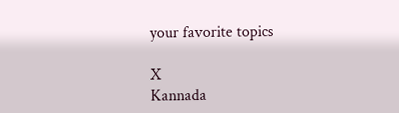your favorite topics

X
Kannada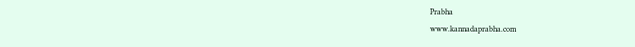Prabha
www.kannadaprabha.com